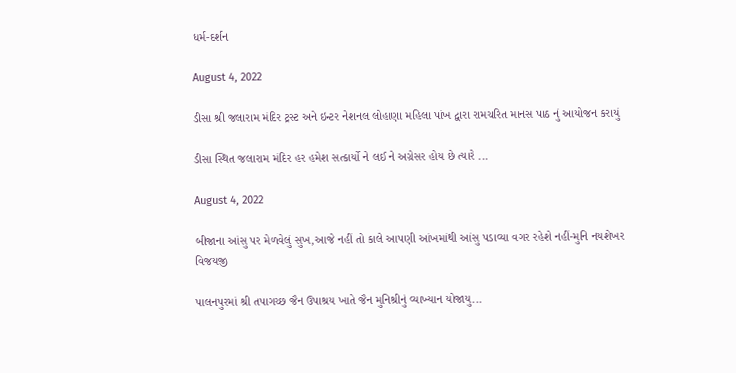ધર્મ-દર્શન

August 4, 2022

ડીસા શ્રી જલારામ મંદિર ટ્રસ્ટ અને ઇન્ટર નેશનલ લોહાણા મહિલા પાંખ દ્વારા રામચરિત માનસ પાઠ નું આયોજન કરાયું

ડીસા સ્થિત જલારામ મંદિર હર હમેશ સત્કાર્યો ને લઈ ને અગ્રેસર હોય છે ત્યારે ...

August 4, 2022

બીજાના આંસુ પર મેળવેલું સુખ,આજે નહીં તો કાલે આપણી આંખમાંથી આંસુ પડાવ્યા વગર રહેશે નહીં-મુનિ નયશેખર વિજયજી

પાલનપુરમાં શ્રી તપાગચ્છ જૈન ઉપાશ્રય ખાતે જૈન મુનિશ્રીનું વ્યાખ્યાન યોજાયુ...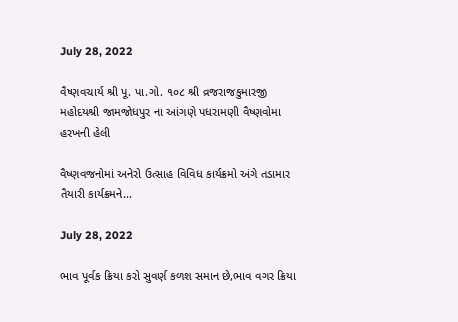July 28, 2022

વૈષ્ણવચાર્ય શ્રી પૂ. પા.ગો. ૧૦૮ શ્રી વ્રજરાજકુમારજી મહોદયશ્રી જામજોધપુર ના આંગણે પધરામણી વૈષ્ણવોમા હરખની હેલી

વૈષ્ણવજનોમાં અનેરો ઉત્સાહ વિવિધ કાર્યક્રમો અંગે તડામાર તૈયારી કાર્યક્રમને...

July 28, 2022

ભાવ પૂર્વક ક્રિયા કરો સુવર્ણ કળશ સમાન છે,ભાવ વગર ક્રિયા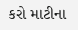કરો માટીના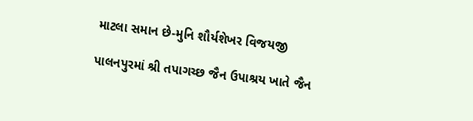માટલા સમાન છે-મુનિ શૌર્યશેખર વિજયજી

પાલનપુરમાં શ્રી તપાગચ્છ જૈન ઉપાશ્રય ખાતે જૈન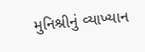મુનિશ્રીનું વ્યાખ્યાન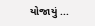યોજાયું ...